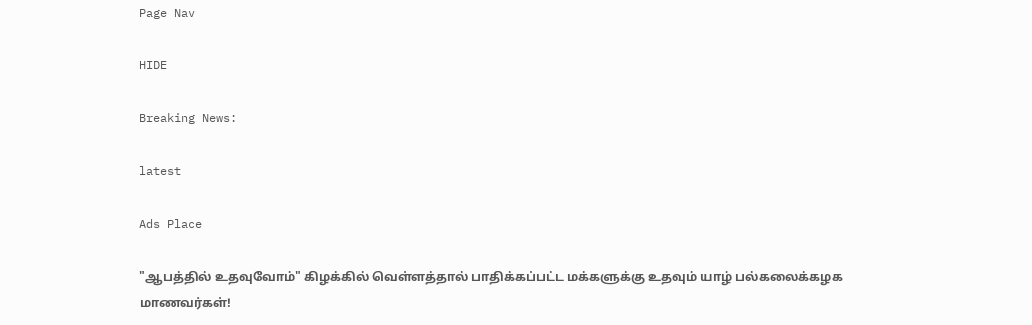Page Nav

HIDE

Breaking News:

latest

Ads Place

"ஆபத்தில் உதவுவோம்" கிழக்கில் வெள்ளத்தால் பாதிக்கப்பட்ட மக்களுக்கு உதவும் யாழ் பல்கலைக்கழக மாணவர்கள்!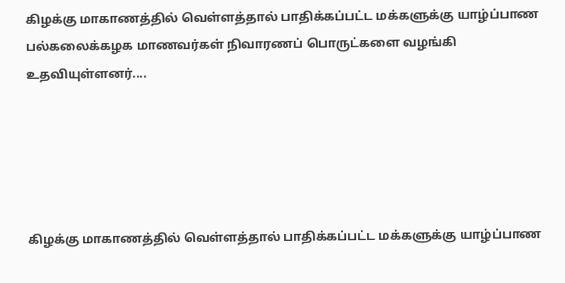கிழக்கு மாகாணத்தில் வெள்ளத்தால் பாதிக்கப்பட்ட மக்களுக்கு யாழ்ப்பாண பல்கலைக்கழக மாணவர்கள் நிவாரணப் பொருட்களை வழங்கி உதவியுள்ளனர்....





கிழக்கு மாகாணத்தில் வெள்ளத்தால் பாதிக்கப்பட்ட மக்களுக்கு யாழ்ப்பாண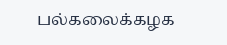பல்கலைக்கழக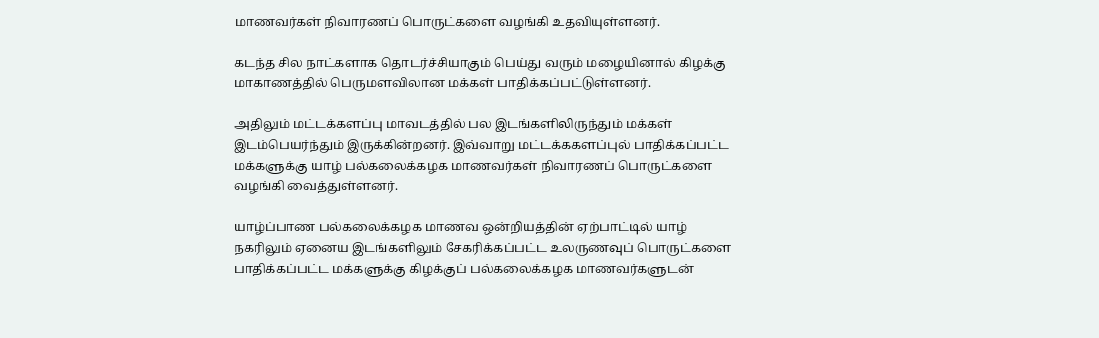மாணவர்கள் நிவாரணப் பொருட்களை வழங்கி உதவியுள்ளனர்.

கடந்த சில நாட்களாக தொடர்ச்சியாகும் பெய்து வரும் மழையினால் கிழக்கு மாகாணத்தில் பெருமளவிலான மக்கள் பாதிக்கப்பட்டுள்ளனர்.

அதிலும் மட்டக்களப்பு மாவடத்தில் பல இடங்களிலிருந்தும் மக்கள் இடம்பெயர்ந்தும் இருக்கின்றனர். இவ்வாறு மட்டக்ககளப்புல் பாதிக்கப்பட்ட மக்களுக்கு யாழ் பல்கலைக்கழக மாணவர்கள் நிவாரணப் பொருட்களை வழங்கி வைத்துள்ளனர்.

யாழ்ப்பாண பல்கலைக்கழக மாணவ ஒன்றியத்தின் ஏற்பாட்டில் யாழ் நகரிலும் ஏனைய இடங்களிலும் சேகரிக்கப்பட்ட உலருணவுப் பொருட்களை பாதிக்கப்பட்ட மக்களுக்கு கிழக்குப் பல்கலைக்கழக மாணவர்களுடன்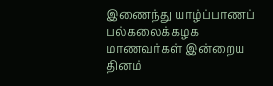இணைந்து யாழ்ப்பாணப் பல்கலைக்கழக மாணவர்கள் இன்றைய தினம்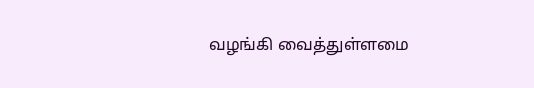வழங்கி வைத்துள்ளமை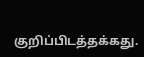குறிப்பிடத்தக்கது.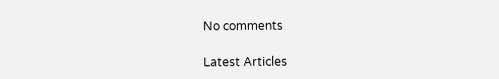No comments

Latest Articles